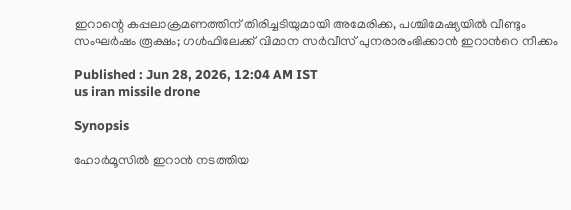ഇറാന്റെ കപ്പലാക്രമണത്തിന് തിരിച്ചടിയുമായി അമേരിക്ക, പശ്ചിമേഷ്യയിൽ വീണ്ടും സംഘർഷം രൂക്ഷം; ഗൾഫിലേക്ക് വിമാന സർവീസ് പുനരാരംഭിക്കാൻ ഇറാന്‍റെ നീക്കം

Published : Jun 28, 2026, 12:04 AM IST
us iran missile drone

Synopsis

ഹോർമൂസിൽ ഇറാൻ നടത്തിയ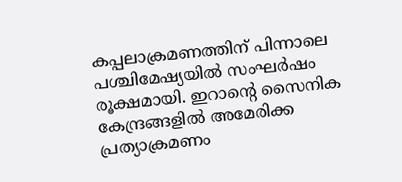കപ്പലാക്രമണത്തിന് പിന്നാലെ പശ്ചിമേഷ്യയിൽ സംഘർഷം രൂക്ഷമായി. ഇറാന്റെ സൈനിക കേന്ദ്രങ്ങളിൽ അമേരിക്ക പ്രത്യാക്രമണം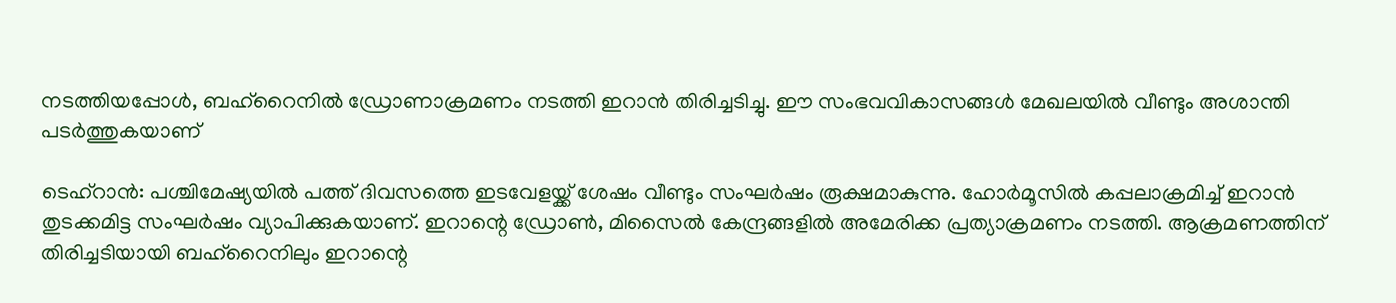നടത്തിയപ്പോൾ, ബഹ്റൈനിൽ ഡ്രോണാക്രമണം നടത്തി ഇറാൻ തിരിച്ചടിച്ചു. ഈ സംഭവവികാസങ്ങൾ മേഖലയിൽ വീണ്ടും അശാന്തി പടർത്തുകയാണ്

ടെഹ്റാൻ: പശ്ചിമേഷ്യയിൽ പത്ത് ദിവസത്തെ ഇടവേളയ്ക്ക് ശേഷം വീണ്ടും സംഘർഷം രൂക്ഷമാകുന്നു. ഹോർമൂസിൽ കപ്പലാക്രമിച്ച് ഇറാൻ തുടക്കമിട്ട സംഘർഷം വ്യാപിക്കുകയാണ്. ഇറാന്റെ ഡ്രോൺ, മിസൈൽ കേന്ദ്രങ്ങളിൽ അമേരിക്ക പ്രത്യാക്രമണം നടത്തി. ആക്രമണത്തിന് തിരിച്ചടിയായി ബഹ്റൈനിലും ഇറാന്റെ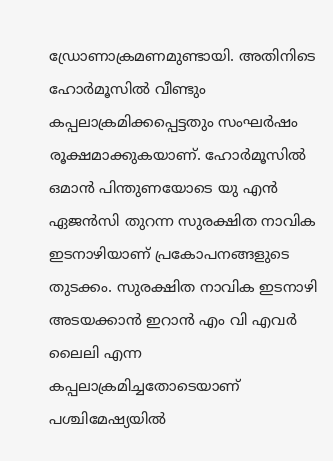ഡ്രോണാക്രമണമുണ്ടായി. അതിനിടെ ഹോർമൂസിൽ വീണ്ടും കപ്പലാക്രമിക്കപ്പെട്ടതും സംഘർഷം രൂക്ഷമാക്കുകയാണ്. ഹോർമൂസിൽ ഒമാൻ പിന്തുണയോടെ യു എൻ ഏജൻസി തുറന്ന സുരക്ഷിത നാവിക ഇടനാഴിയാണ് പ്രകോപനങ്ങളുടെ തുടക്കം. സുരക്ഷിത നാവിക ഇടനാഴി അടയക്കാൻ ഇറാൻ എം വി എവർ ലൈലി എന്ന കപ്പലാക്രമിച്ചതോടെയാണ് പശ്ചിമേഷ്യയിൽ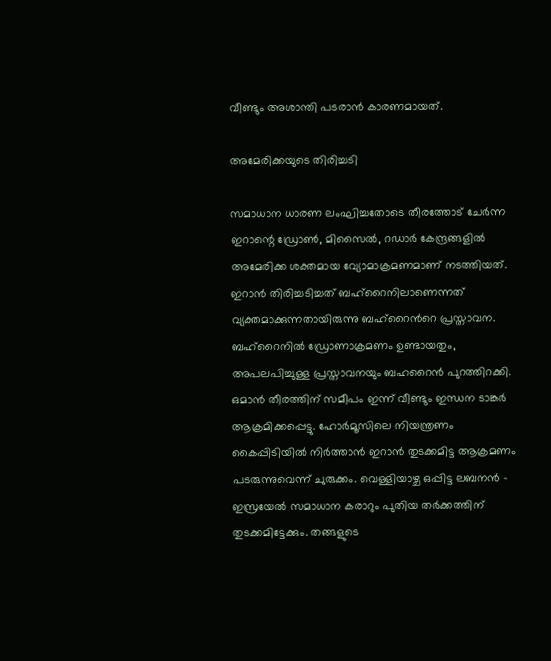വീണ്ടും അശാന്തി പടരാൻ കാരണമായത്.

അമേരിക്കയുടെ തിരിച്ചടി

സമാധാന ധാരണ ലംഘിച്ചതോടെ തീരത്തോട് ചേർന്ന ഇറാന്റെ ഡ്രോൺ, മിസൈൽ, റഡാർ കേന്ദ്രങ്ങളിൽ അമേരിക്ക ശക്തമായ വ്യോമാക്രമണമാണ് നടത്തിയത്. ഇറാൻ തിരിച്ചടിച്ചത് ബഹ്റൈനിലാണെന്നത് വ്യക്തമാക്കുന്നതായിരുന്നു ബഹ്റൈന്‍റെ പ്രസ്താവന. ബഹ്റൈനിൽ ഡ്രോണാക്രമണം ഉണ്ടായതും, അപലപിച്ചുള്ള പ്രസ്താവനയും ബഹറൈൻ പുറത്തിറക്കി. ഒമാൻ തീരത്തിന് സമീപം ഇന്ന് വീണ്ടും ഇന്ധന ടാങ്കർ ആക്രമിക്കപ്പെട്ടു. ഹോർമൂസിലെ നിയന്ത്രണം കൈപ്പിടിയിൽ നിർത്താൻ ഇറാൻ തുടക്കമിട്ട ആക്രമണം പടരുന്നുവെന്ന് ചുരുക്കം. വെള്ളിയാഴ്ച ഒപ്പിട്ട ലബനൻ - ഇസ്രയേൽ സമാധാന കരാറും പുതിയ തർക്കത്തിന് തുടക്കമിട്ടേക്കും. തങ്ങളുടെ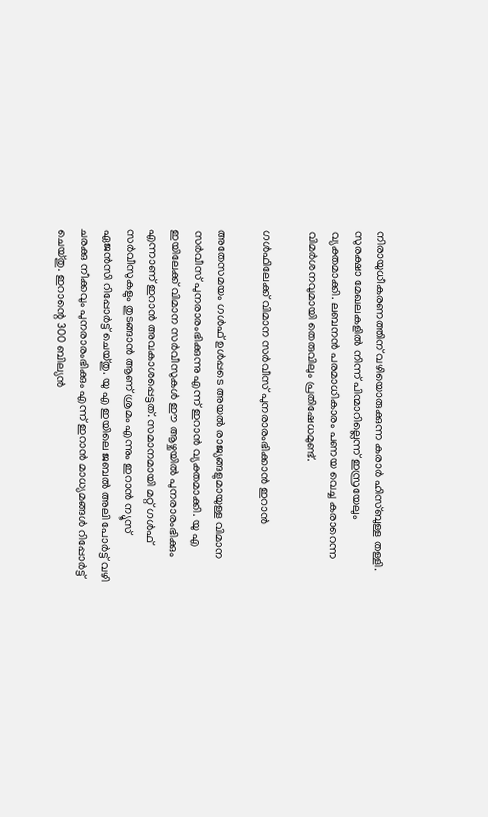നിരായുധീകരണത്തിന് വഴിയൊരുക്കുന്ന കരാർ ഹിസ്ബുള്ള തള്ളി. സുരക്ഷാ മേഖലകളിൽ നിന്ന് പിന്മാറില്ലെന്ന് ഇസ്രയേലും വ്യക്തമാക്കി. ലബനൻ പരമാധികാരം പണയ വെച്ച കരാറെന്ന വിമർശനവുമായി തെരുവിലും പ്രതിഷേധമുണ്ട്.

ഗൾഫിലേക്ക് വിമാന സർവീസ് പുനരാരംഭിക്കാൻ ഇറാൻ

അതേസമയം ഗൾഫ് ഉൾപ്പടെ അയൽ രാജ്യങ്ങളുമായുള്ള വിമാന സർവീസ് പുനരാരംഭിക്കുന്നു എന്ന് ഇറാൻ വ്യക്തമാക്കി. യു എ ഇയിലേക്ക് വിമാന സർവീസുകൾ ഈ ആഴ്ചയിൽ പുനരാരംഭിക്കും എന്നാണ് ഇറാൻ അവകാശപ്പെട്ടത്. സമാനമായി മറ്റ് ഗൾഫ് സർവീസുകളും തുടങ്ങാൻ ആണ് ശ്രമം എന്നും ഇറാൻ ന്യൂസ്‌ ഏജൻസി റിപ്പോർട്ട് ചെയ്തു. യു എ ഇയിലെ ജബൽ അലി പോർട്ട് വഴി ചരക്കു നീക്കവും പുനരാരംഭിക്കും എന്ന് ഇറാൻ മാധ്യമങ്ങൾ റിപ്പോർട്ട് ചെയ്തു. ഇറാന്റെ 300 ബില്യൻ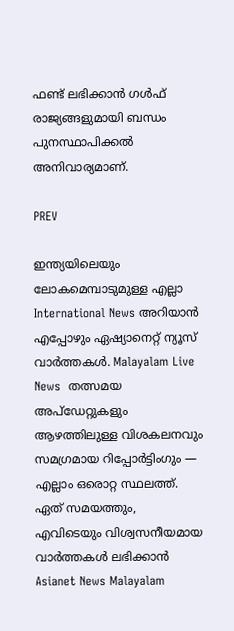ഫണ്ട് ലഭിക്കാൻ ഗൾഫ് രാജ്യങ്ങളുമായി ബന്ധം പുനസ്ഥാപിക്കൽ അനിവാര്യമാണ്.

PREV

ഇന്ത്യയിലെയും ലോകമെമ്പാടുമുള്ള എല്ലാ International News അറിയാൻ എപ്പോഴും ഏഷ്യാനെറ്റ് ന്യൂസ് വാർത്തകൾ. Malayalam Live News  തത്സമയ അപ്‌ഡേറ്റുകളും ആഴത്തിലുള്ള വിശകലനവും സമഗ്രമായ റിപ്പോർട്ടിംഗും — എല്ലാം ഒരൊറ്റ സ്ഥലത്ത്. ഏത് സമയത്തും, എവിടെയും വിശ്വസനീയമായ വാർത്തകൾ ലഭിക്കാൻ Asianet News Malayalam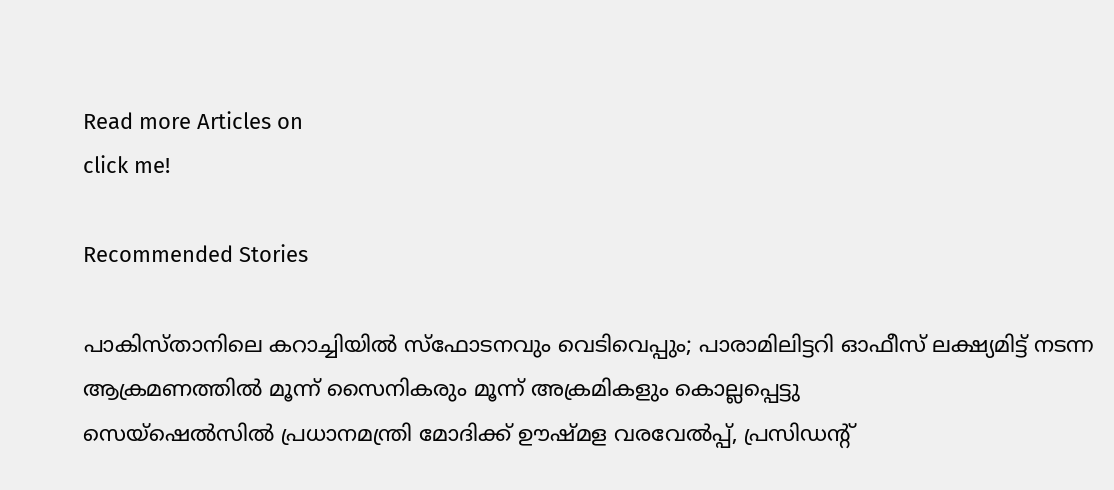Read more Articles on
click me!

Recommended Stories

പാകിസ്താനിലെ കറാച്ചിയിൽ സ്ഫോടനവും വെടിവെപ്പും; പാരാമിലിട്ടറി ഓഫീസ് ലക്ഷ്യമിട്ട് നടന്ന ആക്രമണത്തിൽ മൂന്ന് സൈനികരും മൂന്ന് അക്രമികളും കൊല്ലപ്പെട്ടു
സെയ്ഷെൽസിൽ പ്രധാനമന്ത്രി മോദിക്ക് ഊഷ്മള വരവേൽപ്പ്, പ്രസിഡന്‍റ്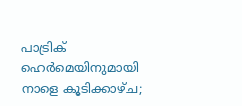പാട്രിക് ഹെർമെയിനുമായി നാളെ കൂടിക്കാഴ്ച;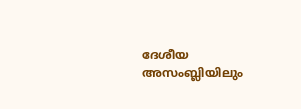ദേശീയ അസംബ്ലിയിലും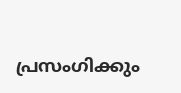പ്രസംഗിക്കും